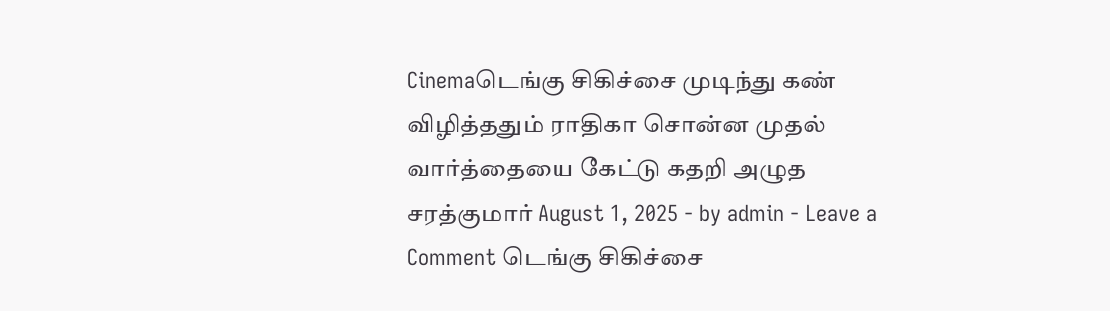Cinemaடெங்கு சிகிச்சை முடிந்து கண் விழித்ததும் ராதிகா சொன்ன முதல் வார்த்தையை கேட்டு கதறி அழுத சரத்குமார் August 1, 2025 - by admin - Leave a Comment டெங்கு சிகிச்சை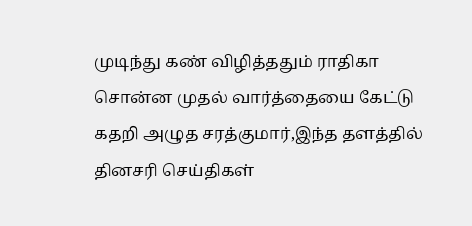முடிந்து கண் விழித்ததும் ராதிகா சொன்ன முதல் வார்த்தையை கேட்டு கதறி அழுத சரத்குமார்,இந்த தளத்தில் தினசரி செய்திகள்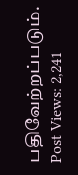பதிவேற்றப்படும். Post Views: 2,241